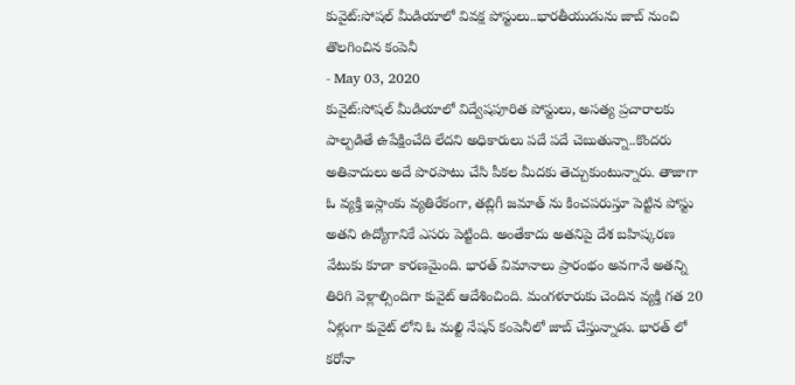కువైట్:సోషల్ మీడియాలో వివక్ష పోస్టులు..భారతీయుడును జాబ్ నుంచి తొలగించిన కంపెనీ
- May 03, 2020
కువైట్:సోషల్ మీడియాలో విద్వేషపూరిత పోస్టులు, అసత్య ప్రచారాలకు పాల్పడితే ఉపేక్షించేది లేదని అధికారులు పదే పదే చెబుతున్నా..కొందరు అతివాదులు అదే పొరపాటు చేసి పీకల మీదకు తెచ్చుకుంటున్నారు. తాజాగా ఓ వ్యక్తి ఇస్లాంకు వ్యతిరేకంగా, తబ్లిగీ జమాత్ ను కించపరుస్తూ పెట్టిన పోస్టు అతని ఉద్యోగానికే ఎసరు పెట్టింది. అంతేకాదు అతనిపై దేశ బహిష్కరణ వేటుకు కూడా కారణమైంది. భారత్ విమానాలు ప్రారంభం అవగానే అతన్ని తిరిగి వెళ్లాల్సిందిగా కువైట్ ఆదేశించింది. మంగళూరుకు చెందిన వ్యక్తి గత 20 ఏళ్లుగా కువైట్ లోని ఓ మల్టి నేషన్ కంపెనీలో జాబ్ చేస్తున్నాడు. భారత్ లో కరోనా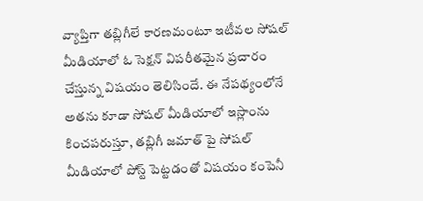వ్యాప్తిగా తబ్లిగీలే కారణమంటూ ఇటీవల సోషల్ మీడియాలో ఓ సెక్షన్ విపరీతమైన ప్రచారం చేస్తున్న విషయం తెలిసిందే. ఈ నేపథ్యంలోనే అతను కూడా సోషల్ మీడియాలో ఇస్లాంను కించపరుస్తూ, తబ్లిగీ జమాత్ పై సోషల్ మీడియాలో పోస్ట్ పెట్టడంతో విషయం కంపెనీ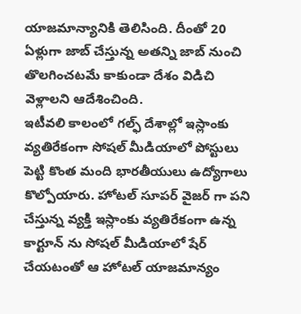యాజమాన్యానికి తెలిసింది. దీంతో 20 ఏళ్లుగా జాబ్ చేస్తున్న అతన్ని జాబ్ నుంచి తొలగించటమే కాకుండా దేశం విడిచి వెళ్లాలని ఆదేశించింది.
ఇటీవలి కాలంలో గల్ఫ్ దేశాల్లో ఇస్లాంకు వ్యతిరేకంగా సోషల్ మీడియాలో పోస్టులు పెట్టి కొంత మంది భారతీయులు ఉద్యోగాలు కొల్పోయారు. హోటల్ సూపర్ వైజర్ గా పని చేస్తున్న వ్యక్తి ఇస్లాంకు వ్యతిరేకంగా ఉన్న కార్టూన్ ను సోషల్ మీడియాలో షేర్ చేయటంతో ఆ హోటల్ యాజమాన్యం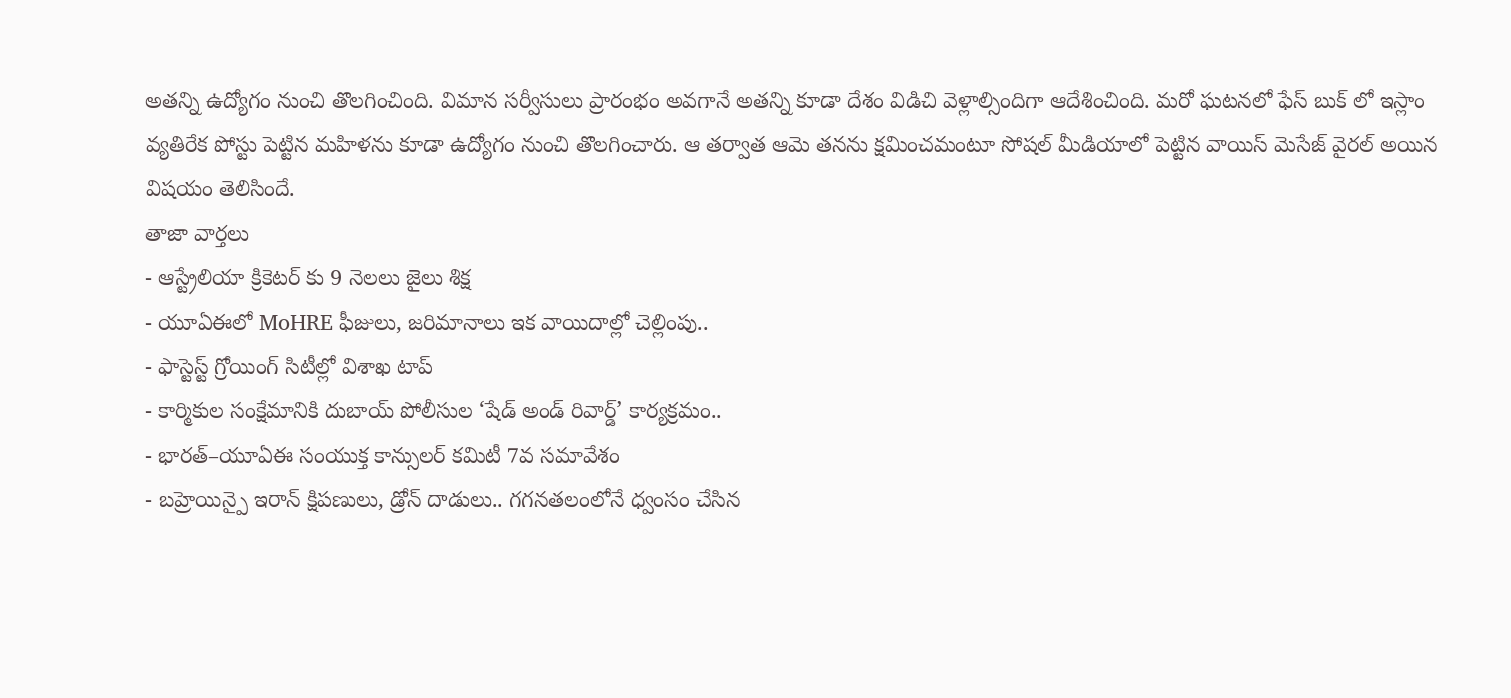అతన్ని ఉద్యోగం నుంచి తొలగించింది. విమాన సర్వీసులు ప్రారంభం అవగానే అతన్ని కూడా దేశం విడిచి వెళ్లాల్సిందిగా ఆదేశించింది. మరో ఘటనలో ఫేస్ బుక్ లో ఇస్లాం వ్యతిరేక పోస్టు పెట్టిన మహిళను కూడా ఉద్యోగం నుంచి తొలగించారు. ఆ తర్వాత ఆమె తనను క్షమించమంటూ సోషల్ మీడియాలో పెట్టిన వాయిస్ మెసేజ్ వైరల్ అయిన విషయం తెలిసిందే.
తాజా వార్తలు
- ఆస్ట్రేలియా క్రికెటర్ కు 9 నెలలు జైలు శిక్ష
- యూఏఈలో MoHRE ఫీజులు, జరిమానాలు ఇక వాయిదాల్లో చెల్లింపు..
- ఫాస్టెస్ట్ గ్రోయింగ్ సిటీల్లో విశాఖ టాప్
- కార్మికుల సంక్షేమానికి దుబాయ్ పోలీసుల ‘షేడ్ అండ్ రివార్డ్’ కార్యక్రమం..
- భారత్–యూఏఈ సంయుక్త కాన్సులర్ కమిటీ 7వ సమావేశం
- బహ్రెయిన్పై ఇరాన్ క్షిపణులు, డ్రోన్ దాడులు.. గగనతలంలోనే ధ్వంసం చేసిన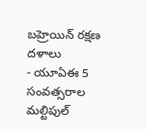బహ్రెయిన్ రక్షణ దళాలు
- యూఏఈ 5 సంవత్సరాల మల్టిపుల్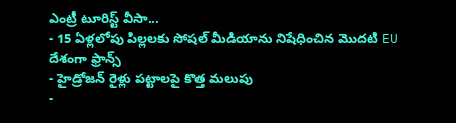ఎంట్రీ టూరిస్ట్ వీసా...
- 15 ఏళ్లలోపు పిల్లలకు సోషల్ మీడియాను నిషేధించిన మొదటి EU దేశంగా ఫ్రాన్స్
- హైడ్రోజన్ రైళ్లు పట్టాలపై కొత్త మలుపు
-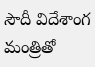సౌదీ విదేశాంగ మంత్రితో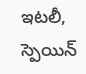ఇటలీ, స్పెయిన్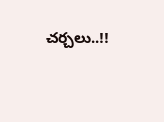చర్చలు..!!